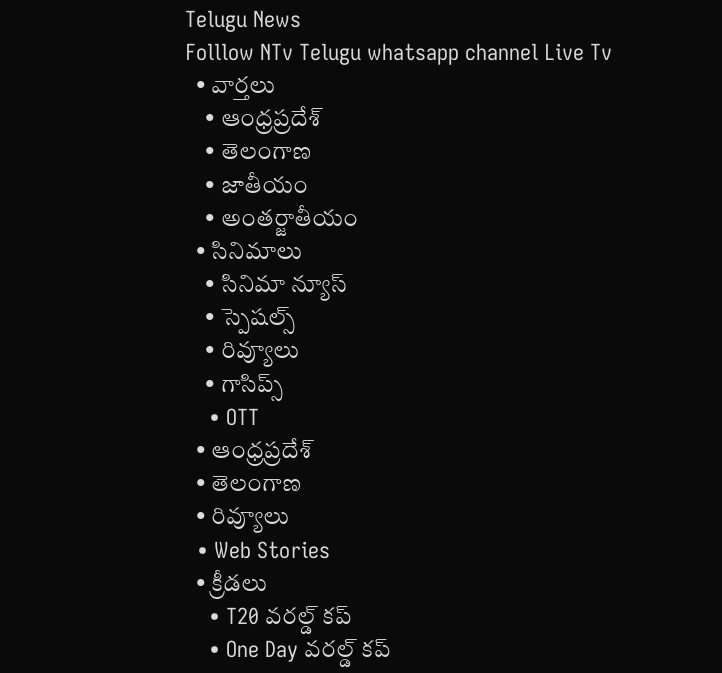Telugu News
Folllow NTv Telugu whatsapp channel Live Tv
  • వార్తలు
    • ఆంధ్రప్రదేశ్
    • తెలంగాణ
    • జాతీయం
    • అంతర్జాతీయం
  • సినిమాలు
    • సినిమా న్యూస్
    • స్పెషల్స్
    • రివ్యూలు
    • గాసిప్స్
    • OTT
  • ఆంధ్రప్రదేశ్
  • తెలంగాణ
  • రివ్యూలు
  • Web Stories
  • క్రీడలు
    • T20 వరల్డ్ కప్
    • One Day వరల్డ్ కప్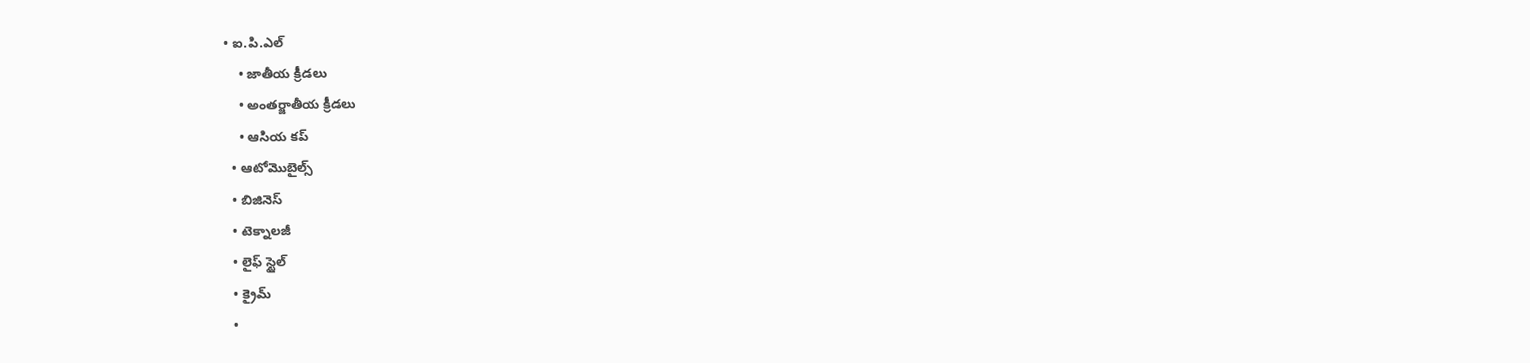• ఐ.పి.ఎల్
    • జాతీయ క్రీడలు
    • అంతర్జాతీయ క్రీడలు
    • ఆసియ కప్
  • ఆటోమొబైల్స్
  • బిజినెస్‌
  • టెక్నాలజీ
  • లైఫ్ స్టైల్
  • క్రైమ్
  •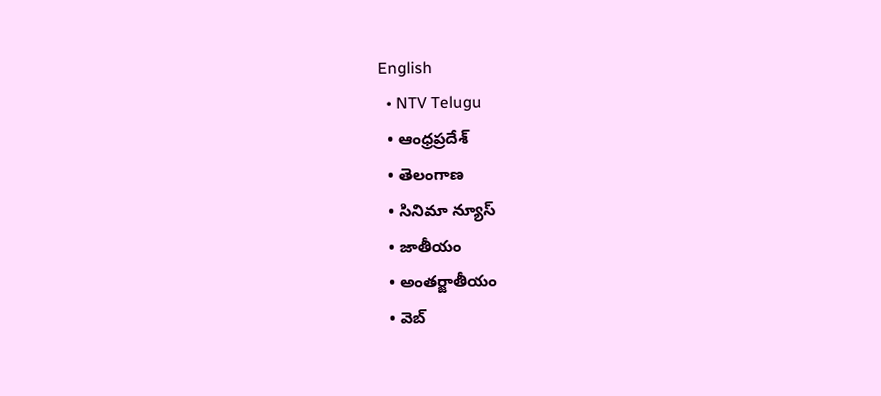English
  • NTV Telugu
  • ఆంధ్రప్రదేశ్
  • తెలంగాణ
  • సినిమా న్యూస్
  • జాతీయం
  • అంతర్జాతీయం
  • వెబ్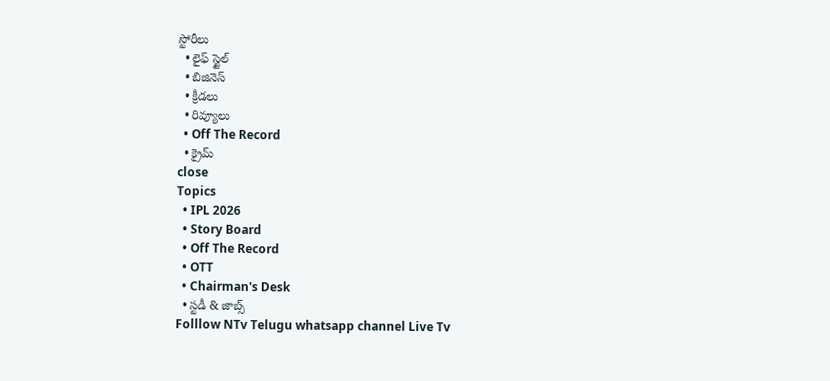స్టోరీలు
  • లైఫ్ స్టైల్
  • బిజినెస్‌
  • క్రీడలు
  • రివ్యూలు
  • Off The Record
  • క్రైమ్
close
Topics
  • IPL 2026
  • Story Board
  • Off The Record
  • OTT
  • Chairman's Desk
  • స్టడీ & జాబ్స్
Folllow NTv Telugu whatsapp channel Live Tv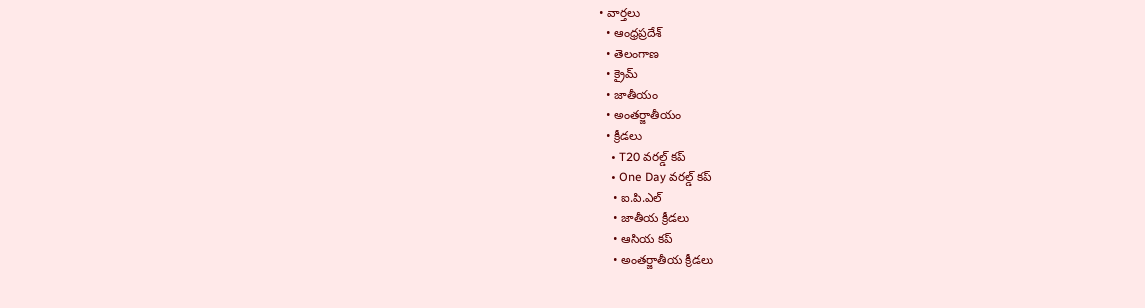• వార్తలు
  • ఆంధ్రప్రదేశ్
  • తెలంగాణ
  • క్రైమ్
  • జాతీయం
  • అంతర్జాతీయం
  • క్రీడలు
    • T20 వరల్డ్ కప్
    • One Day వరల్డ్ కప్
    • ఐ.పి.ఎల్
    • జాతీయ క్రీడలు
    • ఆసియ కప్
    • అంతర్జాతీయ క్రీడలు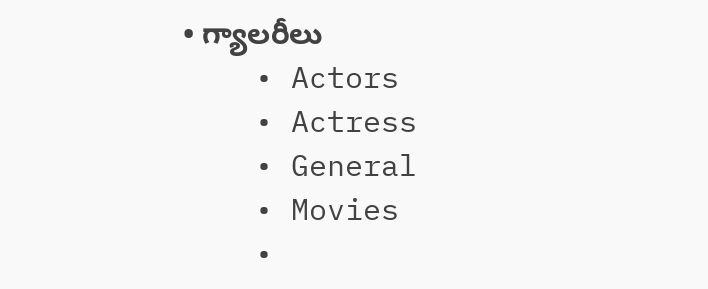• గ్యాలరీలు
    • Actors
    • Actress
    • General
    • Movies
    •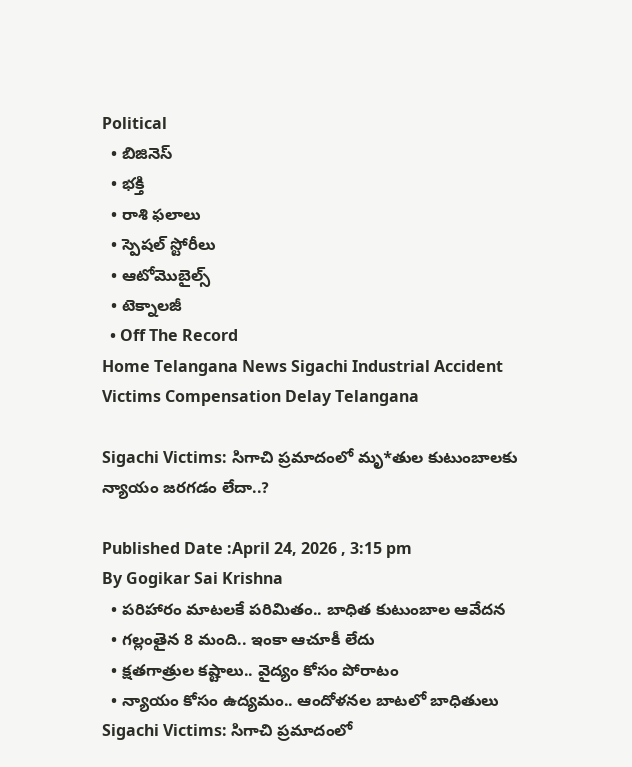Political
  • బిజినెస్‌
  • భక్తి
  • రాశి ఫలాలు
  • స్పెషల్‌ స్టోరీలు
  • ఆటోమొబైల్స్
  • టెక్నాలజీ
  • Off The Record
Home Telangana News Sigachi Industrial Accident Victims Compensation Delay Telangana

Sigachi Victims: సిగాచి ప్రమాదంలో మృ*తుల కుటుంబాలకు న్యాయం జరగడం లేదా..?

Published Date :April 24, 2026 , 3:15 pm
By Gogikar Sai Krishna
  • పరిహారం మాటలకే పరిమితం.. బాధిత కుటుంబాల ఆవేదన
  • గల్లంతైన 8 మంది.. ఇంకా ఆచూకీ లేదు
  • క్షతగాత్రుల కష్టాలు.. వైద్యం కోసం పోరాటం
  • న్యాయం కోసం ఉద్యమం.. ఆందోళనల బాటలో బాధితులు
Sigachi Victims: సిగాచి ప్రమాదంలో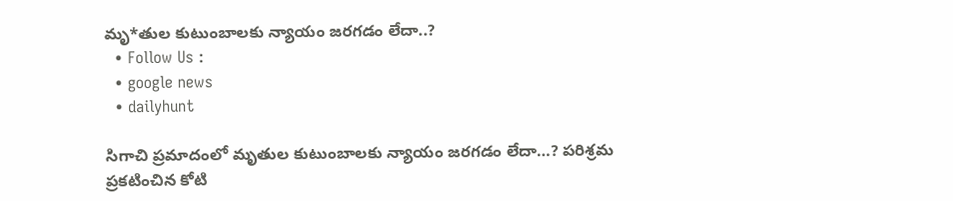మృ*తుల కుటుంబాలకు న్యాయం జరగడం లేదా..?
  • Follow Us :
  • google news
  • dailyhunt

సిగాచి ప్రమాదంలో మృతుల కుటుంబాలకు న్యాయం జరగడం లేదా…? పరిశ్రమ ప్రకటించిన కోటి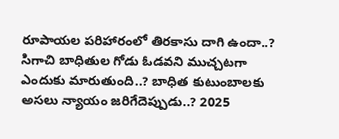రూపాయల పరిహారంలో తిరకాసు దాగి ఉందా..? సిగాచి బాధితుల గోడు ఓడవని ముచ్చటగా ఎందుకు మారుతుంది..? బాధిత కుటుంబాలకు అసలు న్యాయం జరిగేదెప్పుడు..? 2025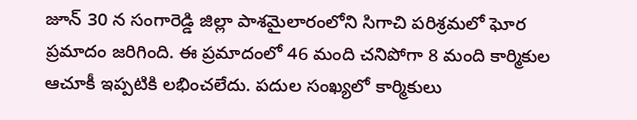జూన్ 30 న సంగారెడ్డి జిల్లా పాశమైలారంలోని సిగాచి పరిశ్రమలో ఘోర ప్రమాదం జరిగింది. ఈ ప్రమాదంలో 46 మంది చనిపోగా 8 మంది కార్మికుల ఆచూకీ ఇప్పటికి లభించలేదు. పదుల సంఖ్యలో కార్మికులు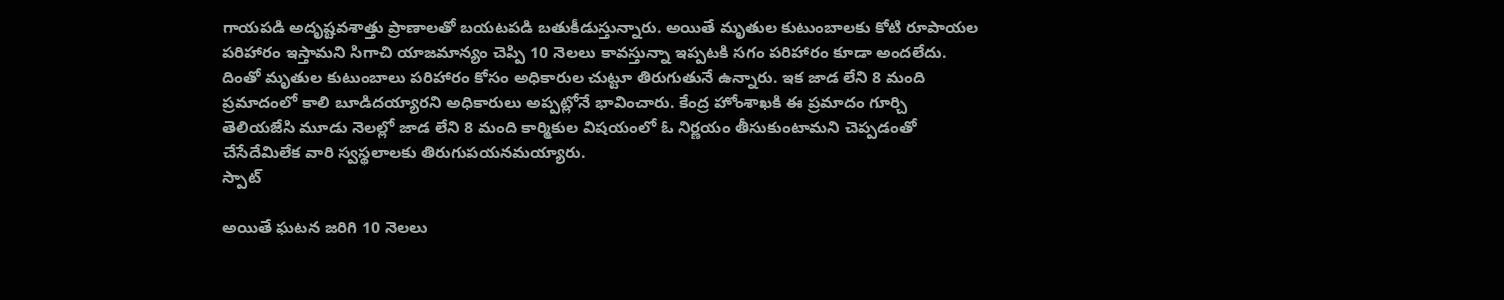గాయపడి అదృష్టవశాత్తు ప్రాణాలతో బయటపడి బతుకీడుస్తున్నారు. అయితే మృతుల కుటుంబాలకు కోటి రూపాయల పరిహారం ఇస్తామని సిగాచి యాజమాన్యం చెప్పి 10 నెలలు కావస్తున్నా ఇప్పటకి సగం పరిహారం కూడా అందలేదు. దింతో మృతుల కుటుంబాలు పరిహారం కోసం అధికారుల చుట్టూ తిరుగుతునే ఉన్నారు. ఇక జాడ లేని 8 మంది ప్రమాదంలో కాలి బూడిదయ్యారని అధికారులు అప్పట్లోనే భావించారు. కేంద్ర హోంశాఖకి ఈ ప్రమాదం గూర్చి తెలియజేసి మూడు నెలల్లో జాడ లేని 8 మంది కార్మికుల విషయంలో ఓ నిర్ణయం తీసుకుంటామని చెప్పడంతో చేసేదేమిలేక వారి స్వస్థలాలకు తిరుగుపయనమయ్యారు.
స్పాట్

అయితే ఘటన జరిగి 10 నెలలు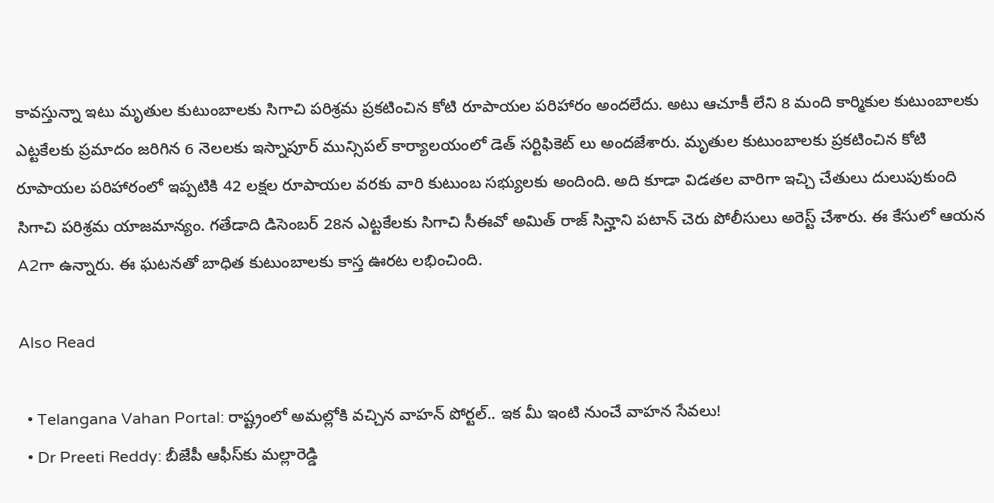కావస్తున్నా ఇటు మృతుల కుటుంబాలకు సిగాచి పరిశ్రమ ప్రకటించిన కోటి రూపాయల పరిహారం అందలేదు. అటు ఆచూకీ లేని 8 మంది కార్మికుల కుటుంబాలకు ఎట్టకేలకు ప్రమాదం జరిగిన 6 నెలలకు ఇస్నాపూర్ మున్సిపల్ కార్యాలయంలో డెత్ సర్టిఫికెట్ లు అందజేశారు. మృతుల కుటుంబాలకు ప్రకటించిన కోటి రూపాయల పరిహారంలో ఇప్పటికి 42 లక్షల రూపాయల వరకు వారి కుటుంబ సభ్యులకు అందింది. అది కూడా విడతల వారిగా ఇచ్చి చేతులు దులుపుకుంది సిగాచి పరిశ్రమ యాజమాన్యం. గతేడాది డిసెంబర్ 28న ఎట్టకేలకు సిగాచి సీఈవో అమిత్ రాజ్ సిన్హాని పటాన్ చెరు పోలీసులు అరెస్ట్ చేశారు. ఈ కేసులో ఆయన A2గా ఉన్నారు. ఈ ఘటనతో బాధిత కుటుంబాలకు కాస్త ఊరట లభించింది.

Also Read

  • Telangana Vahan Portal: రాష్ట్రంలో అమల్లోకి వచ్చిన వాహన్ పోర్టల్.. ఇక మీ ఇంటి నుంచే వాహన సేవలు!
  • Dr Preeti Reddy: బీజేపీ ఆఫీస్‌కు మల్లారెడ్డి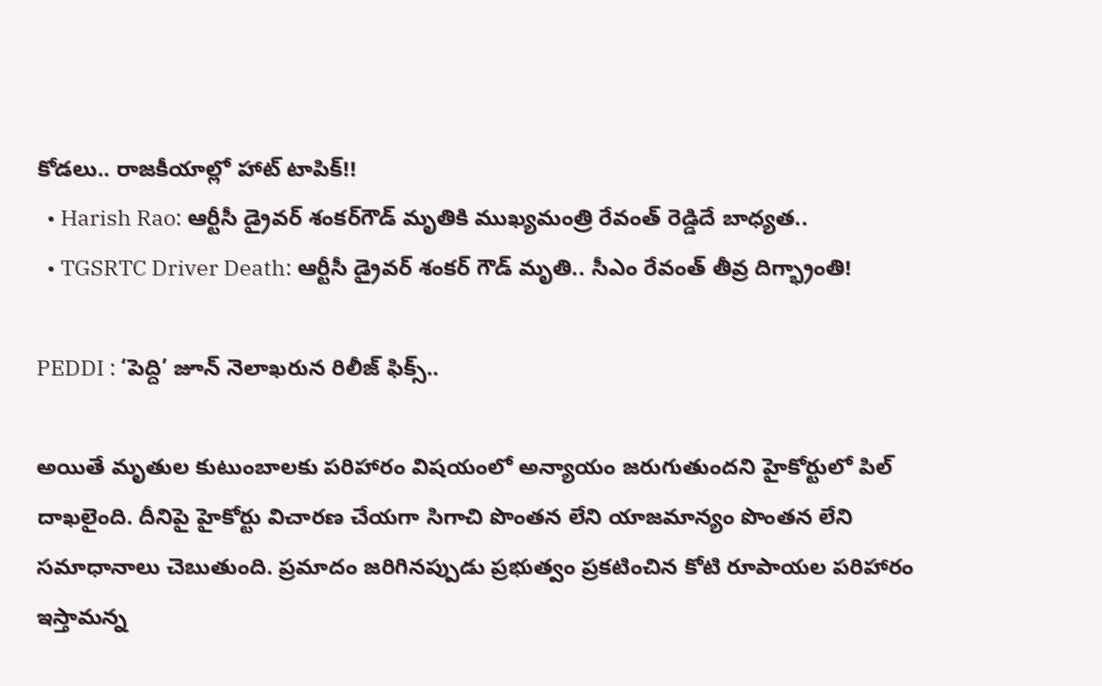కోడలు.. రాజకీయాల్లో హాట్ టాపిక్!!
  • Harish Rao: ఆర్టీసీ డ్రైవర్ శంకర్‌గౌడ్ మృతికి ముఖ్యమంత్రి రేవంత్ రెడ్డిదే బాధ్యత..
  • TGSRTC Driver Death: ఆర్టీసీ డ్రైవర్ శంకర్ గౌడ్ మృతి.. సీఎం రేవంత్ తీవ్ర దిగ్భ్రాంతి!

PEDDI : ‘పెద్ది’ జూన్ నెలాఖరున రిలీజ్ ఫిక్స్..

అయితే మృతుల కుటుంబాలకు పరిహారం విషయంలో అన్యాయం జరుగుతుందని హైకోర్టులో పిల్ దాఖలైంది. దీనిపై హైకోర్టు విచారణ చేయగా సిగాచి పొంతన లేని యాజమాన్యం పొంతన లేని సమాధానాలు చెబుతుంది. ప్రమాదం జరిగినప్పుడు ప్రభుత్వం ప్రకటించిన కోటి రూపాయల పరిహారం ఇస్తామన్న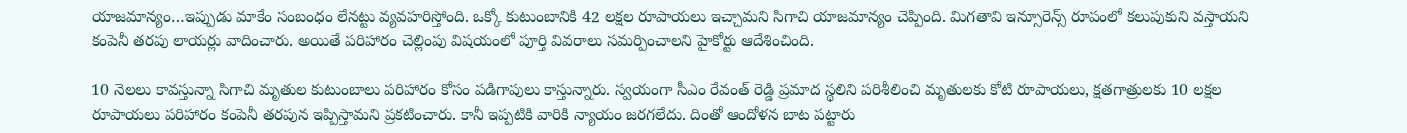యాజమాన్యం…ఇప్పుడు మాకేం సంబంధం లేనట్టు వ్యవహరిస్తోంది. ఒక్కో కుటుంబానికి 42 లక్షల రూపాయలు ఇచ్చామని సిగాచి యాజమాన్యం చెప్పింది. మిగతావి ఇన్సూరెన్స్ రూపంలో కలుపుకుని వస్తాయని కంపెనీ తరపు లాయర్లు వాదించారు. అయితే పరిహారం చెల్లింపు విషయంలో పూర్తి వివరాలు సమర్పించాలని హైకోర్టు ఆదేశించింది.

10 నెలలు కావస్తున్నా సిగాచి మృతుల కుటుంబాలు పరిహారం కోసం పడిగాపులు కాస్తున్నారు. స్వయంగా సీఎం రేవంత్ రెడ్డి ప్రమాద స్థలిని పరిశీలించి మృతులకు కోటి రూపాయలు, క్షతగాత్రులకు 10 లక్షల రూపాయలు పరిహారం కంపెనీ తరపున ఇప్పిస్తామని ప్రకటించారు. కానీ ఇప్పటికి వారికి న్యాయం జరగలేదు. దింతో ఆందోళన బాట పట్టారు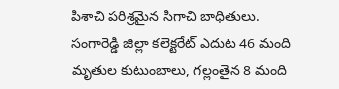పిశాచి పరిశ్రమైన సిగాచి బాధితులు. సంగారెడ్డి జిల్లా కలెక్టరేట్ ఎదుట 46 మంది మృతుల కుటుంబాలు, గల్లంతైన 8 మంది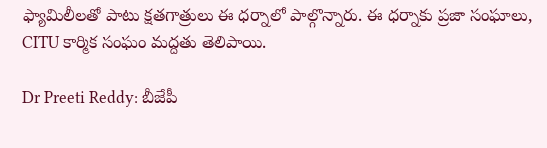ఫ్యామిలీలతో పాటు క్షతగాత్రులు ఈ ధర్నాలో పాల్గొన్నారు. ఈ ధర్నాకు ప్రజా సంఘాలు, CITU కార్మిక సంఘం మద్దతు తెలిపాయి.

Dr Preeti Reddy: బీజేపీ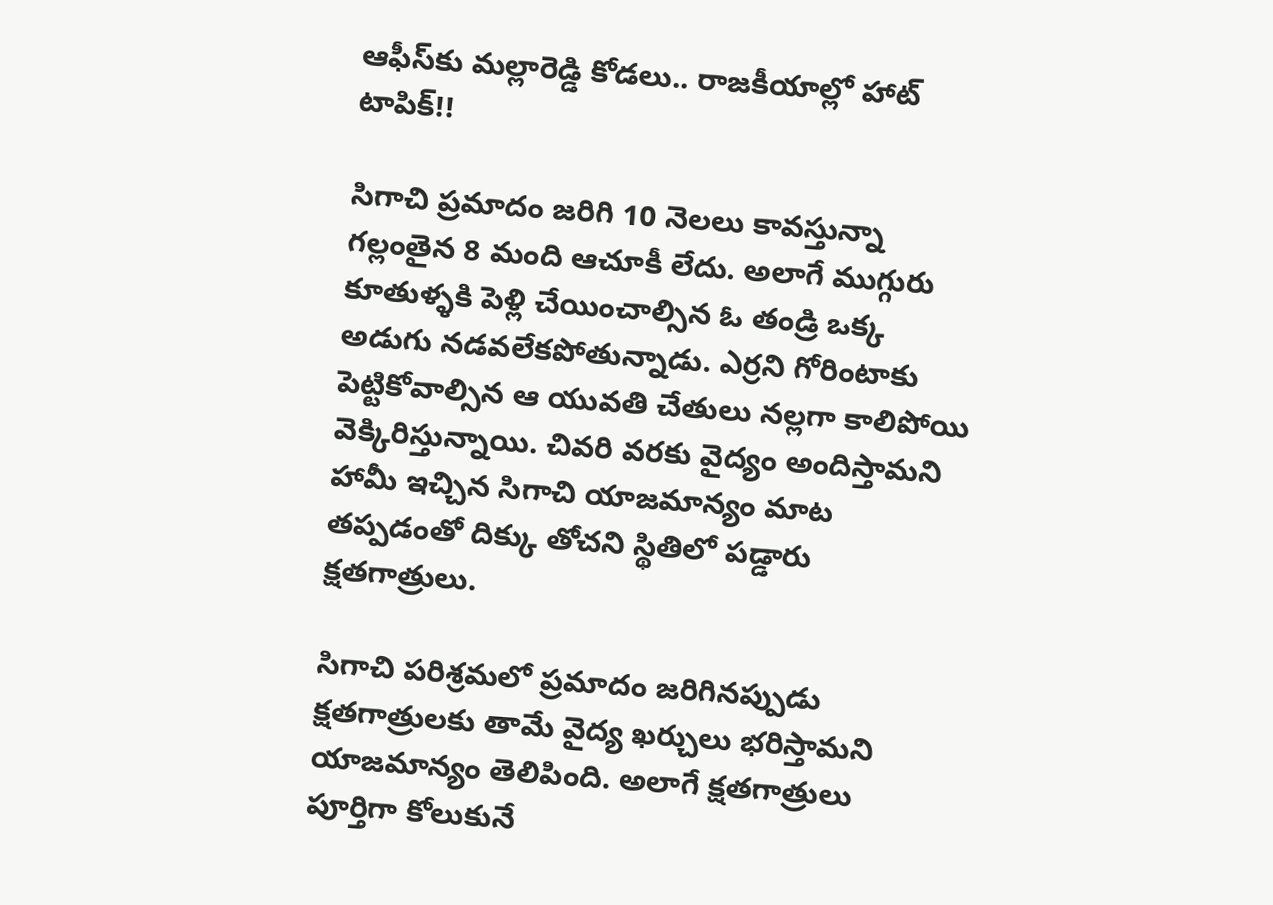ఆఫీస్‌కు మల్లారెడ్డి కోడలు.. రాజకీయాల్లో హాట్ టాపిక్!!

సిగాచి ప్రమాదం జరిగి 10 నెలలు కావస్తున్నా గల్లంతైన 8 మంది ఆచూకీ లేదు. అలాగే ముగ్గురు కూతుళ్ళకి పెళ్లి చేయించాల్సిన ఓ తండ్రి ఒక్క అడుగు నడవలేకపోతున్నాడు. ఎర్రని గోరింటాకు పెట్టికోవాల్సిన ఆ యువతి చేతులు నల్లగా కాలిపోయి వెక్కిరిస్తున్నాయి. చివరి వరకు వైద్యం అందిస్తామని హామీ ఇచ్చిన సిగాచి యాజమాన్యం మాట తప్పడంతో దిక్కు తోచని స్థితిలో పడ్డారు క్షతగాత్రులు.

సిగాచి పరిశ్రమలో ప్రమాదం జరిగినప్పుడు క్షతగాత్రులకు తామే వైద్య ఖర్చులు భరిస్తామని యాజమాన్యం తెలిపింది. అలాగే క్షతగాత్రులు పూర్తిగా కోలుకునే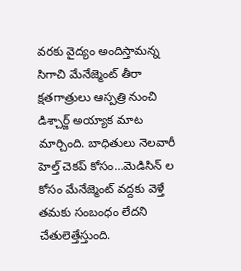వరకు వైద్యం అందిస్తామన్న సిగాచి మేనేజ్మెంట్ తీరా క్షతగాత్రులు ఆస్పత్రి నుంచి డిశ్చార్జ్ అయ్యాక మాట మార్చింది. బాధితులు నెలవారీ హెల్త్ చెకప్ కోసం…మెడిసిన్ ల కోసం మేనేజ్మెంట్ వద్దకు వెళ్తే తమకు సంబంధం లేదని చేతులెత్తేస్తుంది.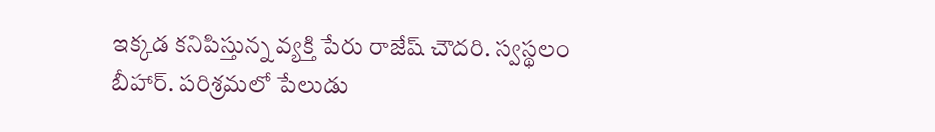ఇక్కడ కనిపిస్తున్న వ్యక్తి పేరు రాజేష్ చౌదరి. స్వస్థలం బీహార్. పరిశ్రమలో పేలుడు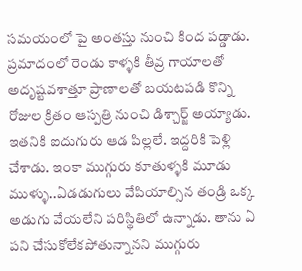సమయంలో పై అంతస్తు నుంచి కింద పడ్డాడు. ప్రమాదంలో రెండు కాళ్ళకి తీవ్ర గాయాలతో అదృష్టవశాత్తూ ప్రాణాలతో బయటపడి కొన్ని రోజుల క్రితం ఆస్పత్రి నుంచి డిశ్చార్జ్ అయ్యాడు. ఇతనికి ఐదుగురు ఆడ పిల్లలే. ఇద్దరికి పెళ్లి చేశాడు. ఇంకా ముగ్గురు కూతుళ్ళకి మూడు ముళ్ళు..ఏడడుగులు వేపియాల్సిన తండ్రి ఒక్క అడుగు వేయలేని పరిస్థితిలో ఉన్నాడు. తాను ఏ పని చేసుకోలేకపోతున్నానని ముగ్గురు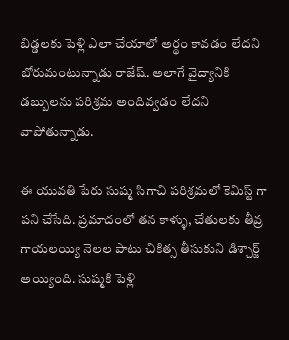బిడ్డలకు పెళ్లి ఎలా చేయాలో అర్థం కావడం లేదని బోరుమంటున్నాడు రాజేష్. అలాగే వైద్యానికి డబ్బులను పరిశ్రమ అందివ్వడం లేదని వాపోతున్నాడు.

ఈ యువతి పేరు సుష్మ సిగాచి పరిశ్రమలో కెమిస్ట్ గా పని చేసేది. ప్రమాదంలో తన కాళ్ళు, చేతులకు తీవ్ర గాయలయ్యి నెలల పాటు చికిత్స తీసుకుని డిశ్చార్జ్ అయ్యింది. సుష్మకి పెళ్లి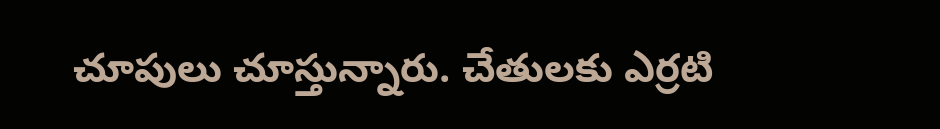చూపులు చూస్తున్నారు. చేతులకు ఎర్రటి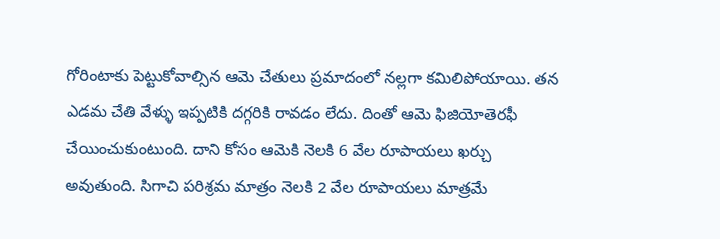గోరింటాకు పెట్టుకోవాల్సిన ఆమె చేతులు ప్రమాదంలో నల్లగా కమిలిపోయాయి. తన ఎడమ చేతి వేళ్ళు ఇప్పటికి దగ్గరికి రావడం లేదు. దింతో ఆమె ఫిజియోతెరఫీ చేయించుకుంటుంది. దాని కోసం ఆమెకి నెలకి 6 వేల రూపాయలు ఖర్చు అవుతుంది. సిగాచి పరిశ్రమ మాత్రం నెలకి 2 వేల రూపాయలు మాత్రమే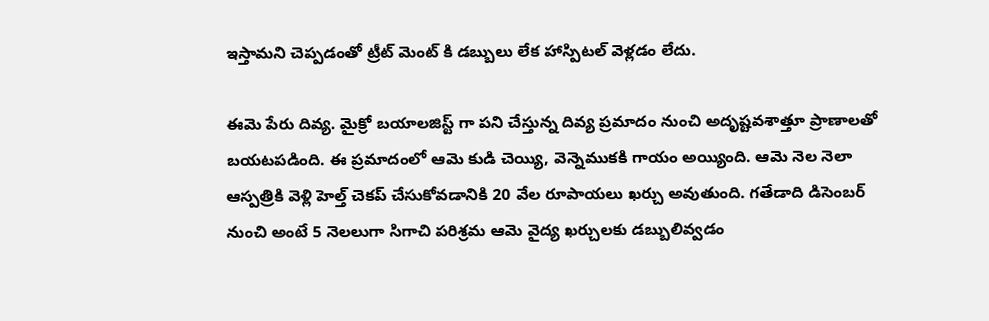ఇస్తామని చెప్పడంతో ట్రీట్ మెంట్ కి డబ్బులు లేక హాస్పిటల్ వెళ్లడం లేదు.

ఈమె పేరు దివ్య. మైక్రో బయాలజిస్ట్ గా పని చేస్తున్న దివ్య ప్రమాదం నుంచి అదృష్టవశాత్తూ ప్రాణాలతో బయటపడింది. ఈ ప్రమాదంలో ఆమె కుడి చెయ్యి, వెన్నెముకకి గాయం అయ్యింది. ఆమె నెల నెలా ఆస్పత్రికి వెళ్లి హెల్త్ చెకప్ చేసుకోవడానికి 20 వేల రూపాయలు ఖర్చు అవుతుంది. గతేడాది డిసెంబర్ నుంచి అంటే 5 నెలలుగా సిగాచి పరిశ్రమ ఆమె వైద్య ఖర్చులకు డబ్బులివ్వడం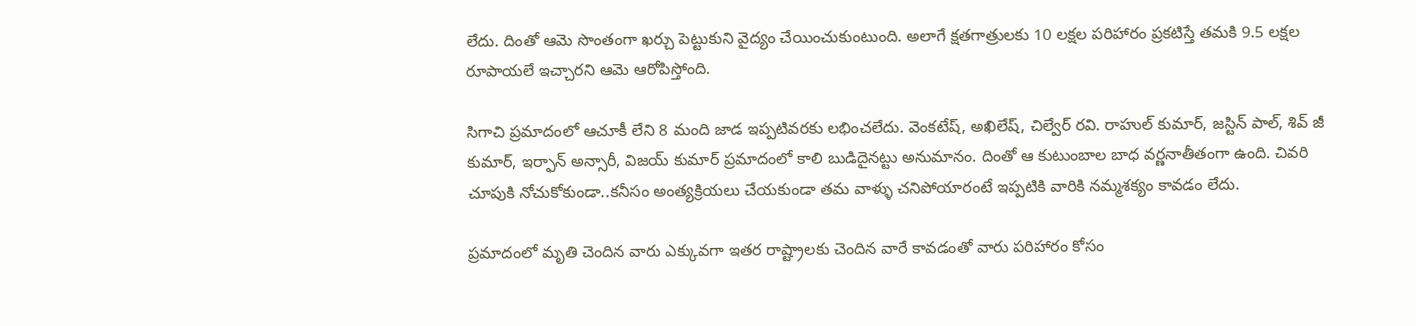లేదు. దింతో ఆమె సొంతంగా ఖర్చు పెట్టుకుని వైద్యం చేయించుకుంటుంది. అలాగే క్షతగాత్రులకు 10 లక్షల పరిహారం ప్రకటిస్తే తమకి 9.5 లక్షల రూపాయలే ఇచ్చారని ఆమె ఆరోపిస్తోంది.

సిగాచి ప్రమాదంలో ఆచూకీ లేని 8 మంది జాడ ఇప్పటివరకు లభించలేదు. వెంకటేష్, అఖిలేష్, చిల్వేర్ రవి. రాహుల్ కుమార్, జస్టిన్ పాల్, శివ్ జీ కుమార్, ఇర్ఫాన్ అన్సారీ, విజయ్ కుమార్ ప్రమాదంలో కాలి బుడిదైనట్టు అనుమానం. దింతో ఆ కుటుంబాల బాధ వర్ణనాతీతంగా ఉంది. చివరి చూపుకి నోచుకోకుండా..కనీసం అంత్యక్రియలు చేయకుండా తమ వాళ్ళు చనిపోయారంటే ఇప్పటికి వారికి నమ్మశక్యం కావడం లేదు.

ప్రమాదంలో మృతి చెందిన వారు ఎక్కువగా ఇతర రాష్ట్రాలకు చెందిన వారే కావడంతో వారు పరిహారం కోసం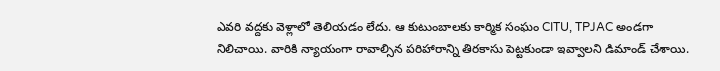ఎవరి వద్దకు వెళ్లాలో తెలియడం లేదు. ఆ కుటుంబాలకు కార్మిక సంఘం CITU, TPJAC అండగా నిలిచాయి. వారికి న్యాయంగా రావాల్సిన పరిహారాన్ని తిరకాసు పెట్టకుండా ఇవ్వాలని డిమాండ్ చేశాయి.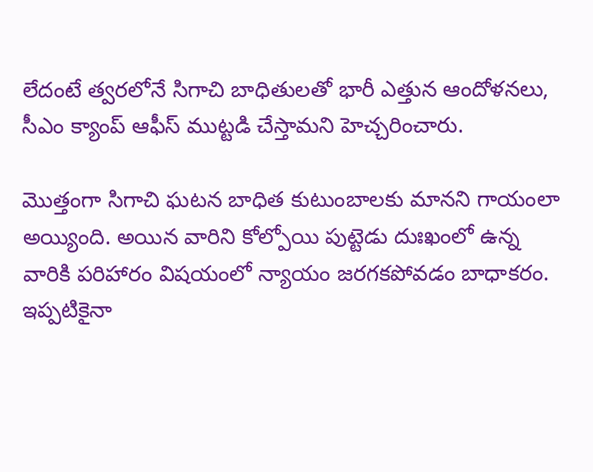లేదంటే త్వరలోనే సిగాచి బాధితులతో భారీ ఎత్తున ఆందోళనలు, సీఎం క్యాంప్ ఆఫీస్ ముట్టడి చేస్తామని హెచ్చరించారు.

మొత్తంగా సిగాచి ఘటన బాధిత కుటుంబాలకు మానని గాయంలా అయ్యింది. అయిన వారిని కోల్పోయి పుట్టెడు దుఃఖంలో ఉన్న వారికి పరిహారం విషయంలో న్యాయం జరగకపోవడం బాధాకరం. ఇప్పటికైనా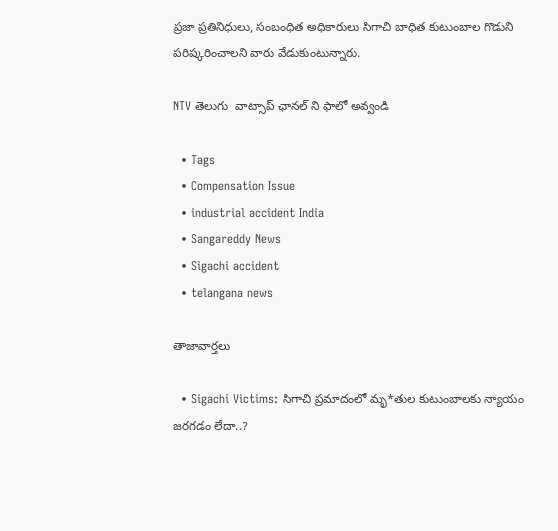ప్రజా ప్రతినిధులు, సంబంధిత అధికారులు సిగాచి బాధిత కుటుంబాల గొడుని పరిష్కరించాలని వారు వేడుకుంటున్నారు.

NTV తెలుగు  వాట్సాప్ ఛానల్ ని ఫాలో అవ్వండి

  • Tags
  • Compensation Issue
  • industrial accident India
  • Sangareddy News
  • Sigachi accident
  • telangana news

తాజావార్తలు

  • Sigachi Victims: సిగాచి ప్రమాదంలో మృ*తుల కుటుంబాలకు న్యాయం జరగడం లేదా..?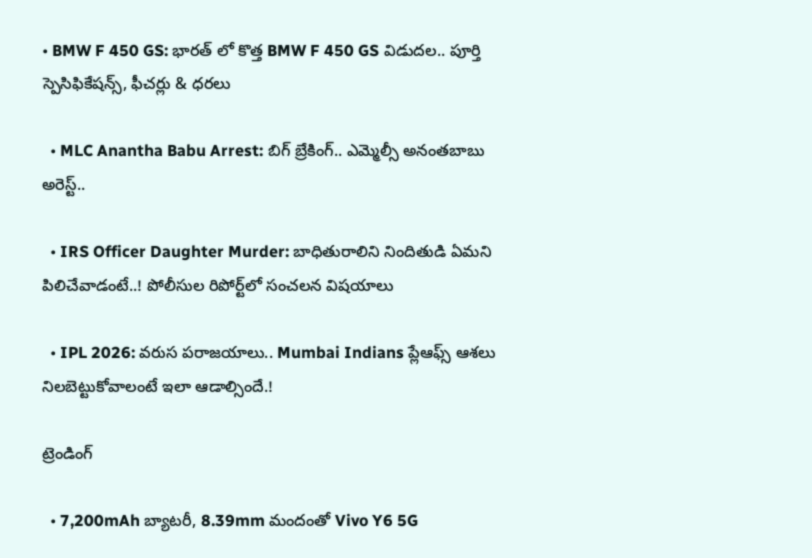• BMW F 450 GS: భారత్ లో కొత్త BMW F 450 GS విడుదల.. పూర్తి స్పెసిఫికేషన్స్, ఫీచర్లు & ధరలు

  • MLC Anantha Babu Arrest: బిగ్‌ బ్రేకింగ్‌.. ఎమ్మెల్సీ అనంతబాబు అరెస్ట్..

  • IRS Officer Daughter Murder: బాధితురాలిని నిందితుడి ఏమని పిలిచేవాడంటే..! పోలీసుల రిపోర్ట్‌లో సంచలన విషయాలు

  • IPL 2026: వరుస పరాజయాలు.. Mumbai Indians ప్లేఆఫ్స్ ఆశలు నిలబెట్టుకోవాలంటే ఇలా ఆడాల్సిందే.!

ట్రెండింగ్‌

  • 7,200mAh బ్యాటరీ, 8.39mm మందంతో Vivo Y6 5G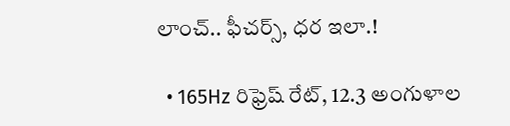లాంచ్.. ఫీచర్స్, ధర ఇలా.!

  • 165Hz రిఫ్రెష్ రేట్‌, 12.3 అంగుళాల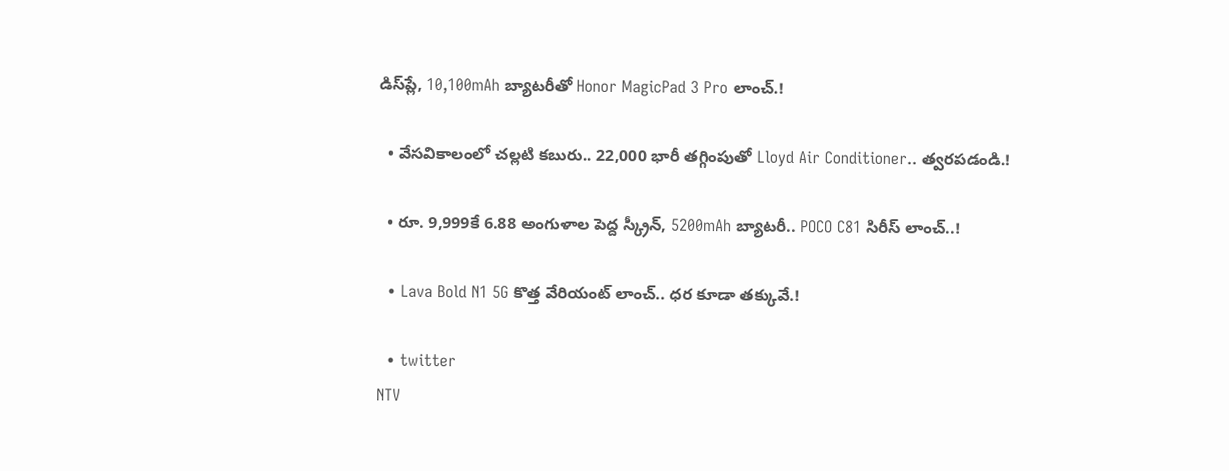డిస్‌ప్లే, 10,100mAh బ్యాటరీతో Honor MagicPad 3 Pro లాంచ్.!

  • వేసవికాలంలో చల్లటి కబురు.. 22,000 భారీ తగ్గింపుతో Lloyd Air Conditioner.. త్వరపడండి.!

  • రూ. 9,999కే 6.88 అంగుళాల పెద్ద స్క్రీన్, 5200mAh బ్యాటరీ.. POCO C81 సిరీస్ లాంచ్..!

  • Lava Bold N1 5G కొత్త వేరియంట్ లాంచ్.. ధర కూడా తక్కువే.!

  • twitter
NTV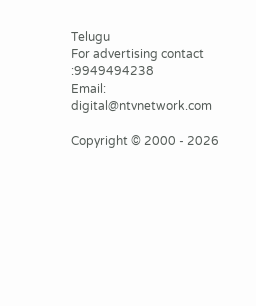Telugu
For advertising contact :9949494238
Email: digital@ntvnetwork.com

Copyright © 2000 - 2026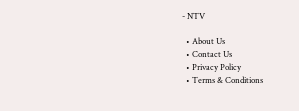- NTV

  • About Us
  • Contact Us
  • Privacy Policy
  • Terms & Conditions